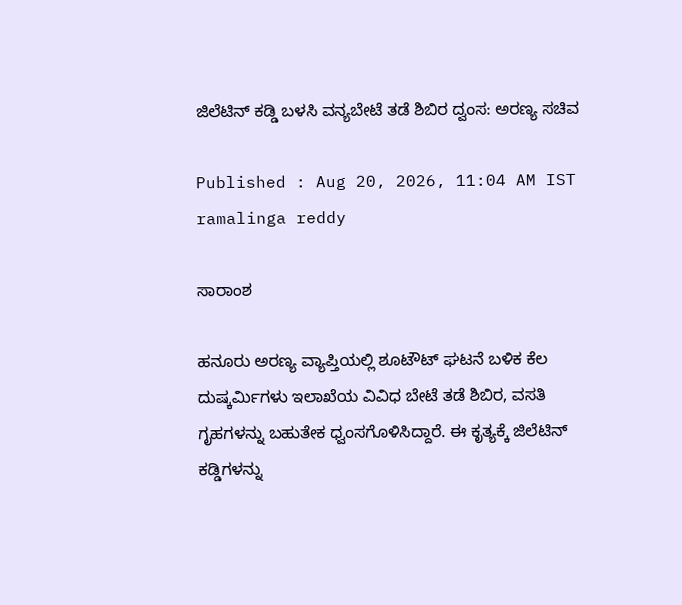ಜಿಲೆಟಿನ್‌ ಕಡ್ಡಿ ಬಳಸಿ ವನ್ಯಬೇಟೆ ತಡೆ ಶಿಬಿರ ದ್ವಂಸ: ಅರಣ್ಯ ಸಚಿವ

Published : Aug 20, 2026, 11:04 AM IST
ramalinga reddy

ಸಾರಾಂಶ

ಹನೂರು ಅರಣ್ಯ ವ್ಯಾಪ್ತಿಯಲ್ಲಿ ಶೂಟೌಟ್‌ ಘಟನೆ ಬಳಿಕ ಕೆಲ ದುಷ್ಕರ್ಮಿಗಳು ಇಲಾಖೆಯ ವಿವಿಧ ಬೇಟೆ ತಡೆ ಶಿಬಿರ, ವಸತಿ ಗೃಹಗಳನ್ನು ಬಹುತೇಕ ಧ್ವಂಸಗೊಳಿಸಿದ್ದಾರೆ. ಈ ಕೃತ್ಯಕ್ಕೆ ಜಿಲೆಟಿನ್‌ ಕಡ್ಡಿಗಳನ್ನು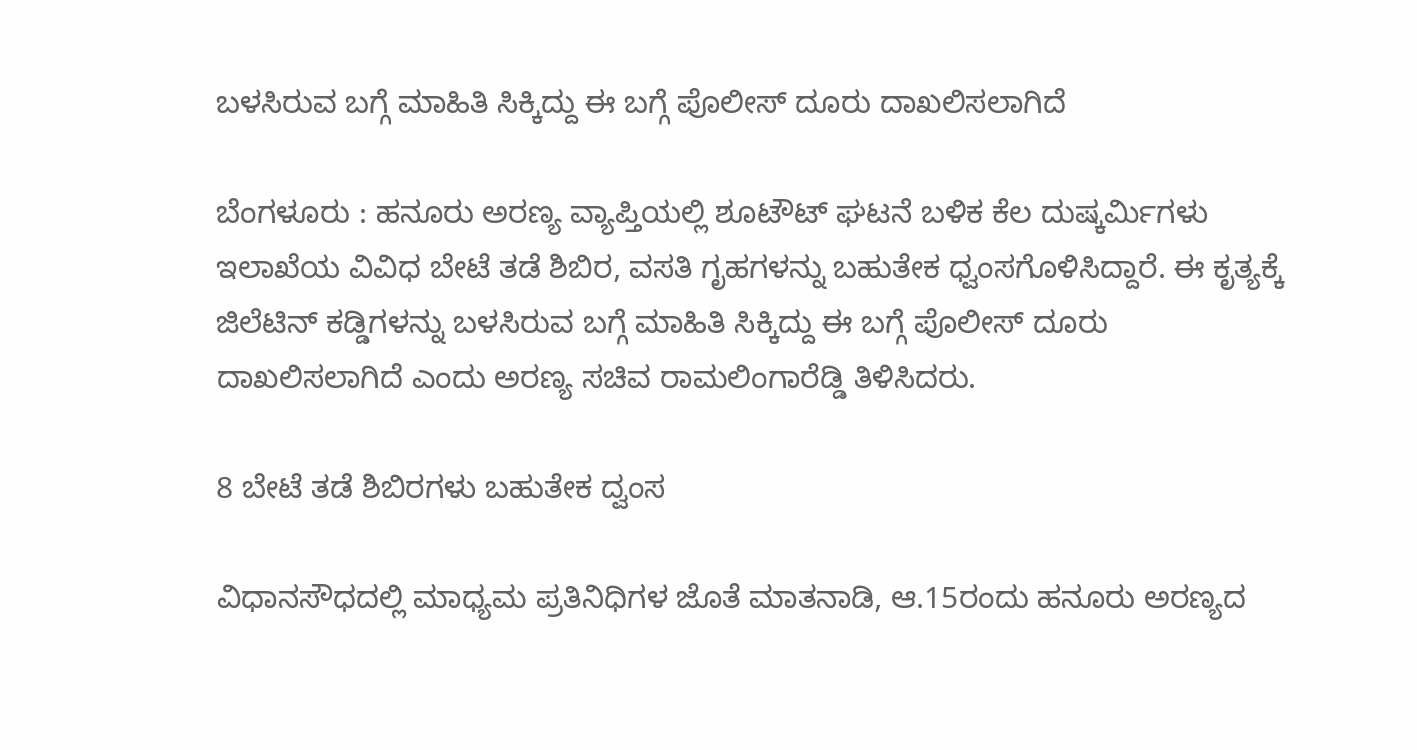ಬಳಸಿರುವ ಬಗ್ಗೆ ಮಾಹಿತಿ ಸಿಕ್ಕಿದ್ದು ಈ ಬಗ್ಗೆ ಪೊಲೀಸ್‌ ದೂರು ದಾಖಲಿಸಲಾಗಿದೆ

ಬೆಂಗಳೂರು : ಹನೂರು ಅರಣ್ಯ ವ್ಯಾಪ್ತಿಯಲ್ಲಿ ಶೂಟೌಟ್‌ ಘಟನೆ ಬಳಿಕ ಕೆಲ ದುಷ್ಕರ್ಮಿಗಳು ಇಲಾಖೆಯ ವಿವಿಧ ಬೇಟೆ ತಡೆ ಶಿಬಿರ, ವಸತಿ ಗೃಹಗಳನ್ನು ಬಹುತೇಕ ಧ್ವಂಸಗೊಳಿಸಿದ್ದಾರೆ. ಈ ಕೃತ್ಯಕ್ಕೆ ಜಿಲೆಟಿನ್‌ ಕಡ್ಡಿಗಳನ್ನು ಬಳಸಿರುವ ಬಗ್ಗೆ ಮಾಹಿತಿ ಸಿಕ್ಕಿದ್ದು ಈ ಬಗ್ಗೆ ಪೊಲೀಸ್‌ ದೂರು ದಾಖಲಿಸಲಾಗಿದೆ ಎಂದು ಅರಣ್ಯ ಸಚಿವ ರಾಮಲಿಂಗಾರೆಡ್ಡಿ ತಿಳಿಸಿದರು.

8 ಬೇಟೆ ತಡೆ ಶಿಬಿರಗಳು ಬಹುತೇಕ ದ್ವಂಸ

ವಿಧಾನಸೌಧದಲ್ಲಿ ಮಾಧ್ಯಮ ಪ್ರತಿನಿಧಿಗಳ ಜೊತೆ ಮಾತನಾಡಿ, ಆ.15ರಂದು ಹನೂರು ಅರಣ್ಯದ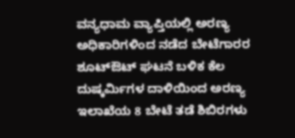ವನ್ಯಧಾಮ ವ್ಯಾಪ್ತಿಯಲ್ಲಿ ಅರಣ್ಯ ಅಧಿಕಾರಿಗಳಿಂದ ನಡೆದ ಬೇಟೆಗಾರರ ಶೂಟ್‌ಔಟ್‌ ಘಟನೆ ಬಳಿಕ ಕೆಲ ದುಷ್ಕರ್ಮಿಗಳ ದಾಳಿಯಿಂದ ಅರಣ್ಯ ಇಲಾಖೆಯ 8 ಬೇಟೆ ತಡೆ ಶಿಬಿರಗಳು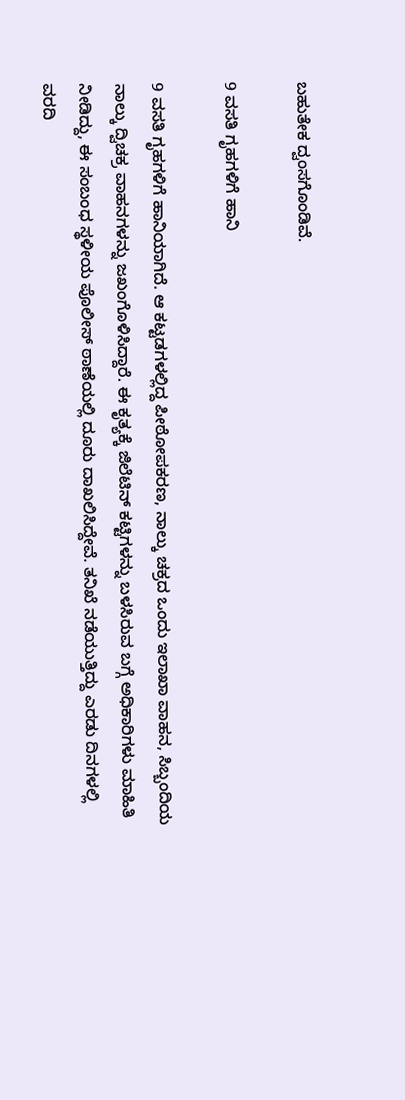ಬಹುತೇಕ ದ್ವಂಸಗೊಂಡಿವೆ.

9 ವಸತಿ ಗೃಹಗಳಿಗೆ ಹಾನಿ

9 ವಸತಿ ಗೃಹಗಳಿಗೆ ಹಾನಿಯಾಗಿದೆ. ಆ ಕಟ್ಟಡಗಳಲ್ಲಿದ್ದ ಪೀಠೋಪಕರಣ, ನಾಲ್ಕು ಚಕ್ರದ ಒಂದು ಇಲಾಖಾ ವಾಹನ, ಸಿಬ್ಬಂದಿಯ ನಾಲ್ಕು ದ್ವಿಚಕ್ರ ವಾಹನಗಳನ್ನು ಜಖಂಗೊಳಿಸಿದ್ದಾರೆ. ಈ ಕೃತ್ಯಕ್ಕೆ ಜಿಲೆಟಿನ್‌ ಕಟ್ಟಿಗಳನ್ನು ಬಳಸಿರುವ ಬಗ್ಗೆ ಅಧಿಕಾರಿಗಳು ಮಾಹಿತಿ ನೀಡಿದ್ದು, ಈ ಸಂಬಂಧ ಸ್ಥಳೀಯ ಪೊಲೀಸ್‌ ಠಾಣೆಯಲ್ಲಿ ದೂರು ದಾಖಲಿಸಿದ್ದೇವೆ. ತನಿಖೆ ನಡೆಯುತ್ತಿದ್ದು ಎರಡು ದಿನಗಳಲ್ಲಿ ವರದಿ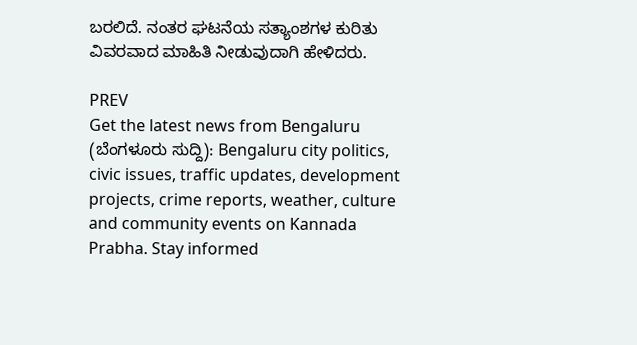ಬರಲಿದೆ. ನಂತರ ಘಟನೆಯ ಸತ್ಯಾಂಶಗಳ ಕುರಿತು ವಿವರವಾದ ಮಾಹಿತಿ ನೀಡುವುದಾಗಿ ಹೇಳಿದರು.

PREV
Get the latest news from Bengaluru (ಬೆಂಗಳೂರು ಸುದ್ದಿ): Bengaluru city politics, civic issues, traffic updates, development projects, crime reports, weather, culture and community events on Kannada Prabha. Stay informed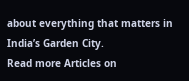about everything that matters in India’s Garden City.
Read more Articles on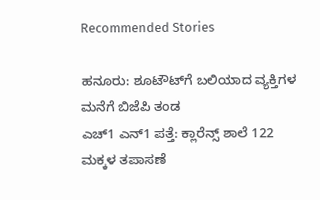Recommended Stories

ಹನೂರು: ಶೂಟೌಟ್‌ಗೆ ಬಲಿಯಾದ ವ್ಯಕ್ತಿಗಳ ಮನೆಗೆ ಬಿಜೆಪಿ ತಂಡ
ಎಚ್‌1 ಎನ್‌1 ಪತ್ತೆ: ಕ್ಲಾರೆನ್ಸ್ ಶಾಲೆ 122 ಮಕ್ಕಳ ತಪಾಸಣೆ